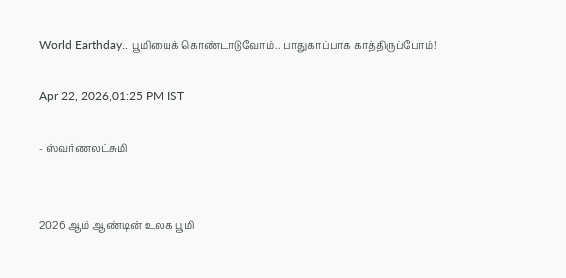World Earthday.. பூமியைக் கொண்டாடுவோம்.. பாதுகாப்பாக காத்திருப்போம்!

Apr 22, 2026,01:25 PM IST

- ஸ்வர்ணலட்சுமி


2026 ஆம் ஆண்டின் உலக பூமி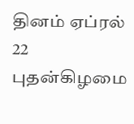தினம் ஏப்ரல் 22 புதன்கிழமை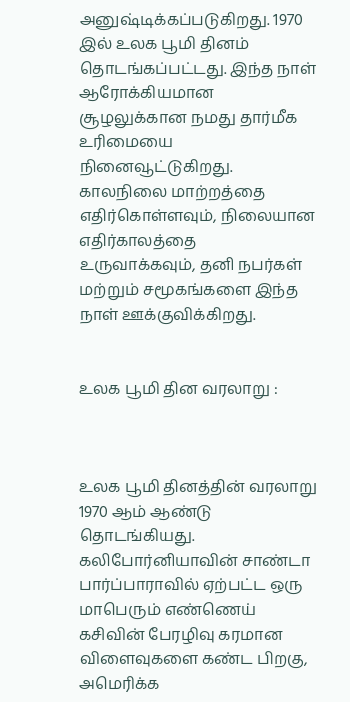அனுஷ்டிக்கப்படுகிறது. 1970 இல் உலக பூமி தினம் தொடங்கப்பட்டது. இந்த நாள் ஆரோக்கியமான சூழலுக்கான நமது தார்மீக உரிமையை நினைவூட்டுகிறது. காலநிலை மாற்றத்தை எதிர்கொள்ளவும், நிலையான எதிர்காலத்தை  உருவாக்கவும், தனி நபர்கள் மற்றும் சமூகங்களை இந்த நாள் ஊக்குவிக்கிறது.


உலக பூமி தின வரலாறு :



உலக பூமி தினத்தின் வரலாறு 1970 ஆம் ஆண்டு தொடங்கியது.  கலிபோர்னியாவின் சாண்டா பார்ப்பாராவில் ஏற்பட்ட ஒரு மாபெரும் எண்ணெய் கசிவின் பேரழிவு கரமான விளைவுகளை கண்ட பிறகு, அமெரிக்க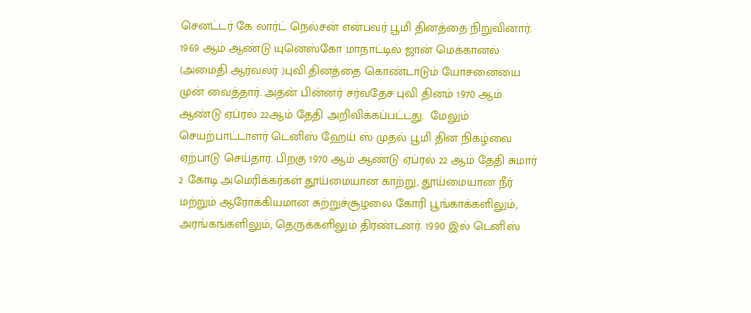செனட்டர் கே லார்ட் நெல்சன் என்பவர் பூமி தினத்தை நிறுவினார். 1969 ஆம் ஆண்டு யுனெஸ்கோ மாநாட்டில் ஜான் மெக்கானல் (அமைதி ஆர்வலர் )புவி தினத்தை கொண்டாடும் யோசனையை முன் வைத்தார். அதன் பின்னர் சர்வதேச புவி தினம் 1970 ஆம் ஆண்டு ஏப்ரல் 22ஆம் தேதி அறிவிக்கப்பட்டது.  மேலும் செயற்பாட்டாளர் டெனிஸ் ஹேய் ஸ் முதல் பூமி தின நிகழ்வை ஏற்பாடு செய்தார். பிறகு 1970 ஆம் ஆண்டு ஏப்ரல் 22 ஆம் தேதி சுமார் 2 கோடி அமெரிக்கர்கள் தூய்மையான காற்று, தூய்மையான நீர் மற்றும் ஆரோக்கியமான சுற்றுச்சூழலை கோரி பூங்காக்களிலும், அரங்கங்களிலும், தெருக்களிலும் திரண்டனர். 1990 இல் டெனிஸ்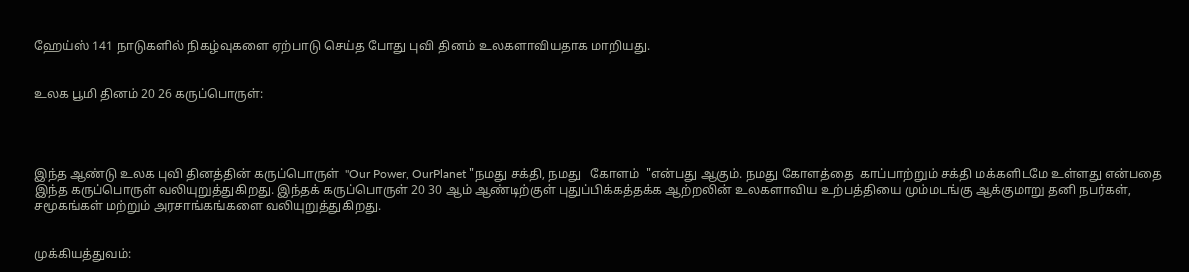ஹேய்ஸ் 141 நாடுகளில் நிகழ்வுகளை ஏற்பாடு செய்த போது புவி தினம் உலகளாவியதாக மாறியது.


உலக பூமி தினம் 20 26 கருப்பொருள்:




இந்த ஆண்டு உலக புவி தினத்தின் கருப்பொருள்  "Our Power, OurPlanet "நமது சக்தி, நமது   கோளம்  "என்பது ஆகும். நமது கோளத்தை  காப்பாற்றும் சக்தி மக்களிடமே உள்ளது என்பதை இந்த கருப்பொருள் வலியுறுத்துகிறது. இந்தக் கருப்பொருள் 20 30 ஆம் ஆண்டிற்குள் புதுப்பிக்கத்தக்க ஆற்றலின் உலகளாவிய உற்பத்தியை மும்மடங்கு ஆக்குமாறு தனி நபர்கள், சமூகங்கள் மற்றும் அரசாங்கங்களை வலியுறுத்துகிறது.


முக்கியத்துவம்: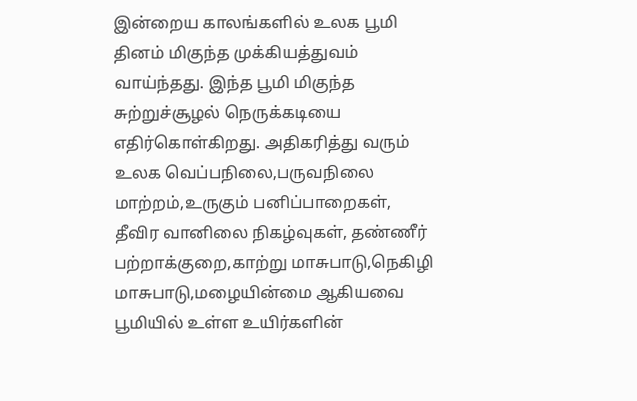இன்றைய காலங்களில் உலக பூமி தினம் மிகுந்த முக்கியத்துவம் வாய்ந்தது. இந்த பூமி மிகுந்த சுற்றுச்சூழல் நெருக்கடியை எதிர்கொள்கிறது. அதிகரித்து வரும் உலக வெப்பநிலை,பருவநிலை மாற்றம்,உருகும் பனிப்பாறைகள், தீவிர வானிலை நிகழ்வுகள், தண்ணீர் பற்றாக்குறை,காற்று மாசுபாடு,நெகிழி மாசுபாடு,மழையின்மை ஆகியவை பூமியில் உள்ள உயிர்களின்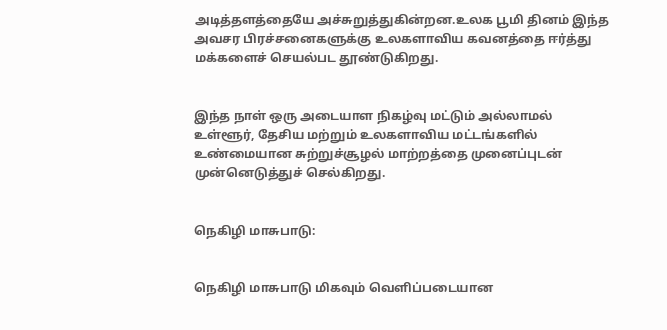அடித்தளத்தையே அச்சுறுத்துகின்றன.உலக பூமி தினம் இந்த அவசர பிரச்சனைகளுக்கு உலகளாவிய கவனத்தை ஈர்த்து மக்களைச் செயல்பட தூண்டுகிறது.


இந்த நாள் ஒரு அடையாள நிகழ்வு மட்டும் அல்லாமல் உள்ளூர், தேசிய மற்றும் உலகளாவிய மட்டங்களில் உண்மையான சுற்றுச்சூழல் மாற்றத்தை முனைப்புடன் முன்னெடுத்துச் செல்கிறது.


நெகிழி மாசுபாடு:


நெகிழி மாசுபாடு மிகவும் வெளிப்படையான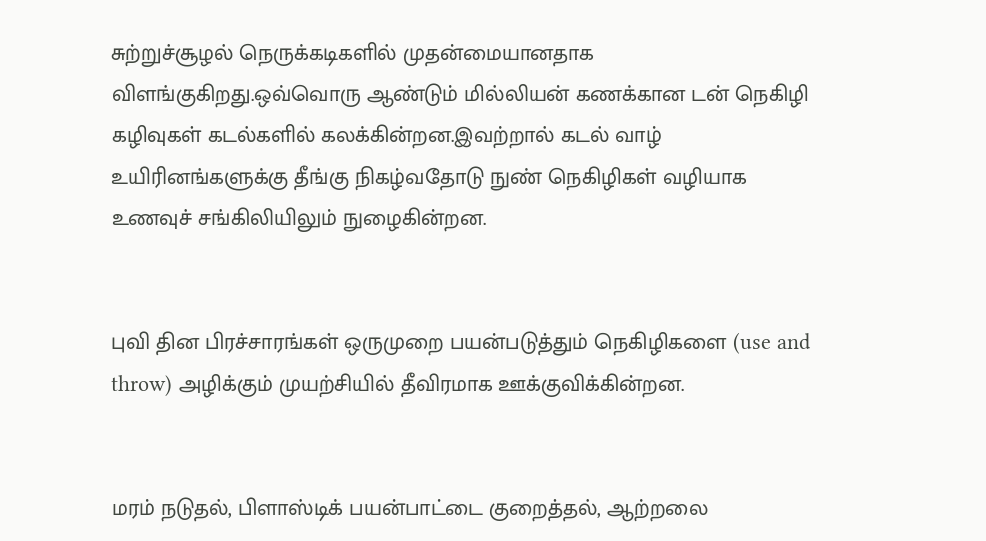சுற்றுச்சூழல் நெருக்கடிகளில் முதன்மையானதாக விளங்குகிறது.ஒவ்வொரு ஆண்டும் மில்லியன் கணக்கான டன் நெகிழி கழிவுகள் கடல்களில் கலக்கின்றன.இவற்றால் கடல் வாழ் உயிரினங்களுக்கு தீங்கு நிகழ்வதோடு நுண் நெகிழிகள் வழியாக உணவுச் சங்கிலியிலும் நுழைகின்றன.


புவி தின பிரச்சாரங்கள் ஒருமுறை பயன்படுத்தும் நெகிழிகளை (use and throw) அழிக்கும் முயற்சியில் தீவிரமாக ஊக்குவிக்கின்றன.


மரம் நடுதல், பிளாஸ்டிக் பயன்பாட்டை குறைத்தல், ஆற்றலை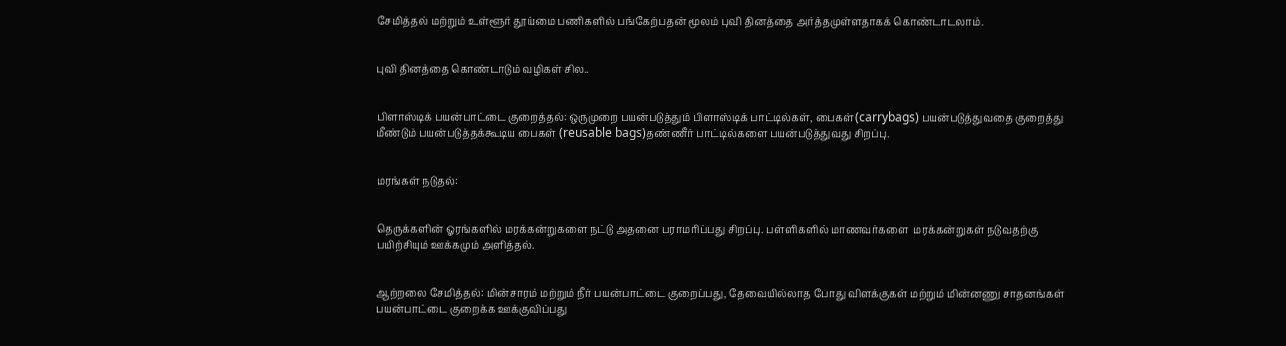சேமித்தல் மற்றும் உள்ளூர் தூய்மை பணிகளில் பங்கேற்பதன் மூலம் புவி தினத்தை அர்த்தமுள்ளதாகக் கொண்டாடலாம்.


புவி தினத்தை கொண்டாடும் வழிகள் சில..


பிளாஸ்டிக் பயன்பாட்டை குறைத்தல்: ஒருமுறை பயன்படுத்தும் பிளாஸ்டிக் பாட்டில்கள், பைகள்(carrybags) பயன்படுத்துவதை குறைத்து மீண்டும் பயன்படுத்தக்கூடிய பைகள் (reusable bags)தண்ணீர் பாட்டில்களை பயன்படுத்துவது சிறப்பு.


மரங்கள் நடுதல்:


தெருக்களின் ஓரங்களில் மரக்கன்றுகளை நட்டு அதனை பராமரிப்பது சிறப்பு. பள்ளிகளில் மாணவர்களை  மரக்கன்றுகள் நடுவதற்கு பயிற்சியும் ஊக்கமும் அளித்தல்.


ஆற்றலை சேமித்தல்: மின்சாரம் மற்றும் நீர் பயன்பாட்டை குறைப்பது, தேவையில்லாத போது விளக்குகள் மற்றும் மின்னணு சாதனங்கள் பயன்பாட்டை குறைக்க ஊக்குவிப்பது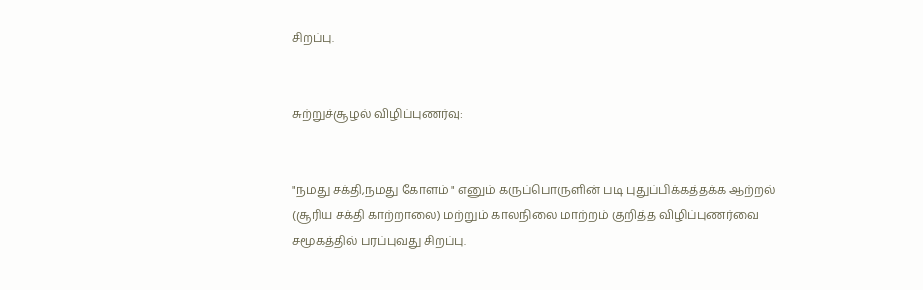சிறப்பு.


சுற்றுச்சூழல் விழிப்புணர்வு:


"நமது சக்தி,நமது கோளம் " எனும் கருப்பொருளின் படி புதுப்பிக்கத்தக்க ஆற்றல் (சூரிய சக்தி காற்றாலை) மற்றும் காலநிலை மாற்றம் குறித்த விழிப்புணர்வை சமூகத்தில் பரப்புவது சிறப்பு.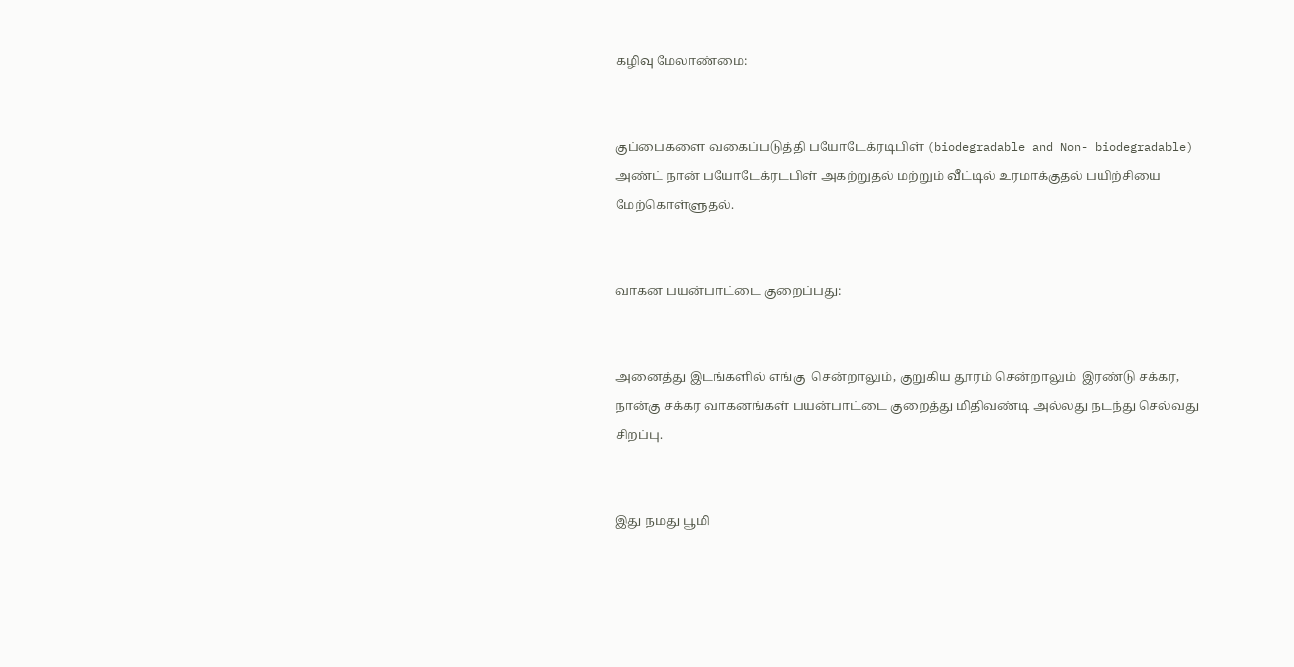கழிவு மேலாண்மை:


குப்பைகளை வகைப்படுத்தி பயோடேக்ரடிபிள் (biodegradable and Non- biodegradable) அண்ட் நான் பயோடேக்ரடபிள் அகற்றுதல் மற்றும் வீட்டில் உரமாக்குதல் பயிற்சியை மேற்கொள்ளுதல்.


வாகன பயன்பாட்டை குறைப்பது:


அனைத்து இடங்களில் எங்கு  சென்றாலும், குறுகிய தூரம் சென்றாலும்  இரண்டு சக்கர, நான்கு சக்கர வாகனங்கள் பயன்பாட்டை குறைத்து மிதிவண்டி அல்லது நடந்து செல்வது சிறப்பு.


இது நமது பூமி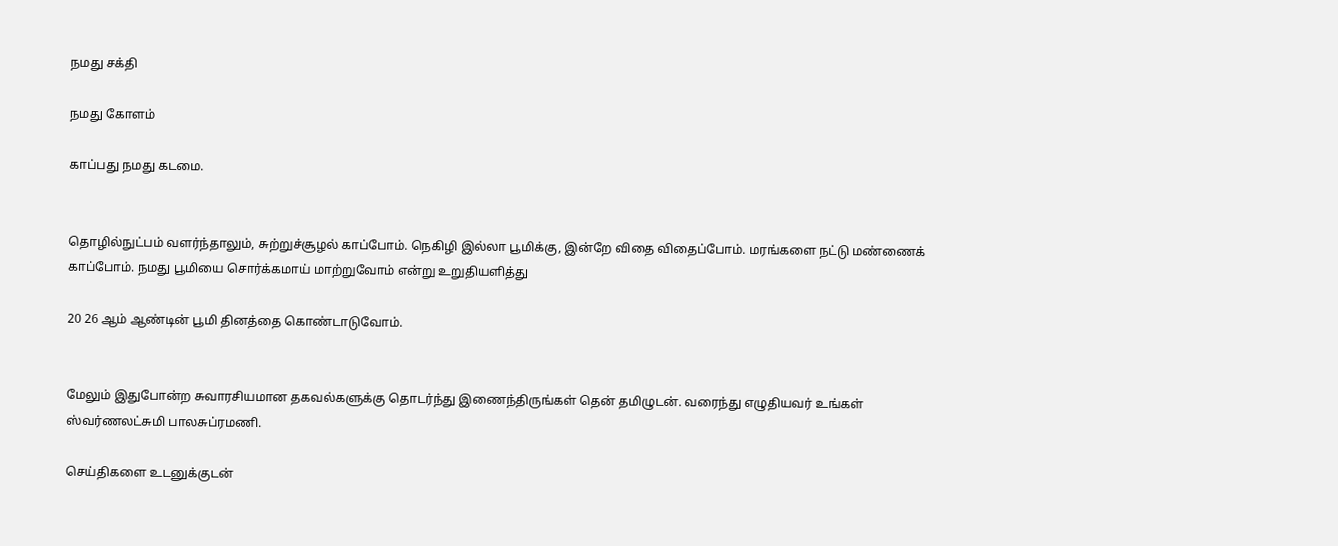நமது சக்தி

நமது கோளம்

காப்பது நமது கடமை.


தொழில்நுட்பம் வளர்ந்தாலும், சுற்றுச்சூழல் காப்போம். நெகிழி இல்லா பூமிக்கு, இன்றே விதை விதைப்போம். மரங்களை நட்டு மண்ணைக் காப்போம். நமது பூமியை சொர்க்கமாய் மாற்றுவோம் என்று உறுதியளித்து

20 26 ஆம் ஆண்டின் பூமி தினத்தை கொண்டாடுவோம்.


மேலும் இதுபோன்ற சுவாரசியமான தகவல்களுக்கு தொடர்ந்து இணைந்திருங்கள் தென் தமிழுடன். வரைந்து எழுதியவர் உங்கள்  ஸ்வர்ணலட்சுமி பாலசுப்ரமணி.

செய்திகளை உடனுக்குடன்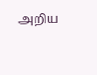அறிய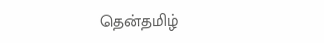தென்தமிழ்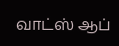வாட்ஸ் ஆப்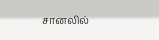சானலில்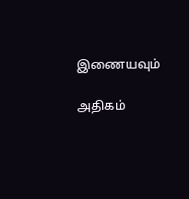இணையவும்

அதிகம்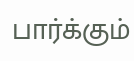பார்க்கும்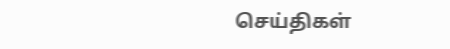செய்திகள்